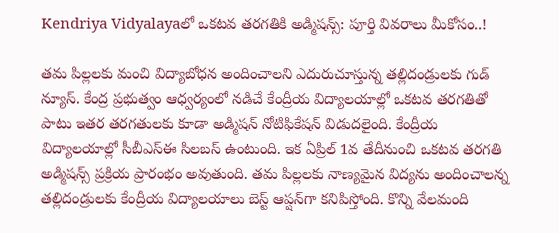Kendriya Vidyalayaలో ఒకటవ తరగతికి అడ్మిషన్స్: పూర్తి వివరాలు మీకోసం..!

తమ పిల్లలకు మంచి విద్యాబోధన అందించాలని ఎదురుచూస్తున్న తల్లిదండ్రులకు గుడ్ న్యూస్. కేంద్ర ప్రభుత్వం ఆధ్వర్యంలో నడిచే కేంద్రీయ విద్యాలయాల్లో ఒకటవ తరగతితో పాటు ఇతర తరగతులకు కూడా అడ్మిషన్ నోటిఫికేషన్ విడుదలైంది. కేంద్రీయ విద్యాలయాల్లో సీబీఎస్‌ఈ సిలబస్ ఉంటుంది. ఇక ఏప్రిల్ 1వ తేదీనుంచి ఒకటవ తరగతి అడ్మిషన్స్ ప్రక్రియ ప్రారంభం అవుతుంది. తమ పిల్లలకు నాణ్యమైన విద్యను అందించాలన్న తల్లిదండ్రులకు కేంద్రీయ విద్యాలయాలు బెస్ట్ ఆప్షన్‌గా కనిపిస్తోంది. కొన్ని వేలమంది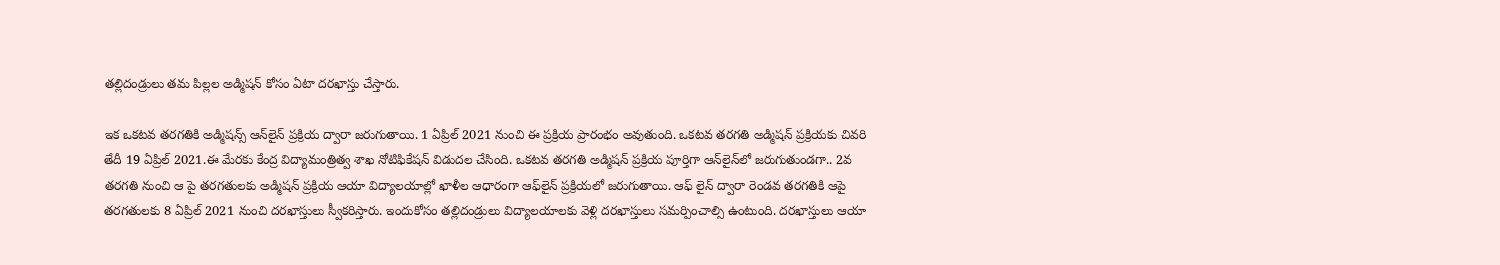తల్లిదండ్రులు తమ పిల్లల అడ్మిషన్ కోసం ఏటా దరఖాస్తు చేస్తారు.

ఇక ఒకటవ తరగతికి అడ్మిషన్స్ ఆన్‌లైన్ ప్రక్రియ ద్వారా జరుగుతాయి. 1 ఏప్రిల్ 2021 నుంచి ఈ ప్రక్రియ ప్రారంభం అవుతుంది. ఒకటవ తరగతి అడ్మిషన్ ప్రక్రియకు చివరి తేదీ 19 ఏప్రిల్ 2021.ఈ మేరకు కేంద్ర విద్యామంత్రిత్వ శాఖ నోటిఫికేషన్ విడుదల చేసింది. ఒకటవ తరగతి అడ్మిషన్ ప్రక్రియ పూర్తిగా ఆన్‌లైన్‌లో జరుగుతుండగా.. 2వ తరగతి నుంచి ఆ పై తరగతులకు అడ్మిషన్ ప్రక్రియ ఆయా విద్యాలయాల్లో ఖాళీల ఆధారంగా ఆఫ్‌లైన్ ప్రక్రియలో జరుగుతాయి. ఆఫ్ లైన్ ద్వారా రెండవ తరగతికి ఆపై తరగతులకు 8 ఏప్రిల్ 2021 నుంచి దరఖాస్తులు స్వీకరిస్తారు. ఇందుకోసం తల్లిదండ్రులు విద్యాలయాలకు వెళ్లి దరఖాస్తులు సమర్పించాల్సి ఉంటుంది. దరఖాస్తులు ఆయా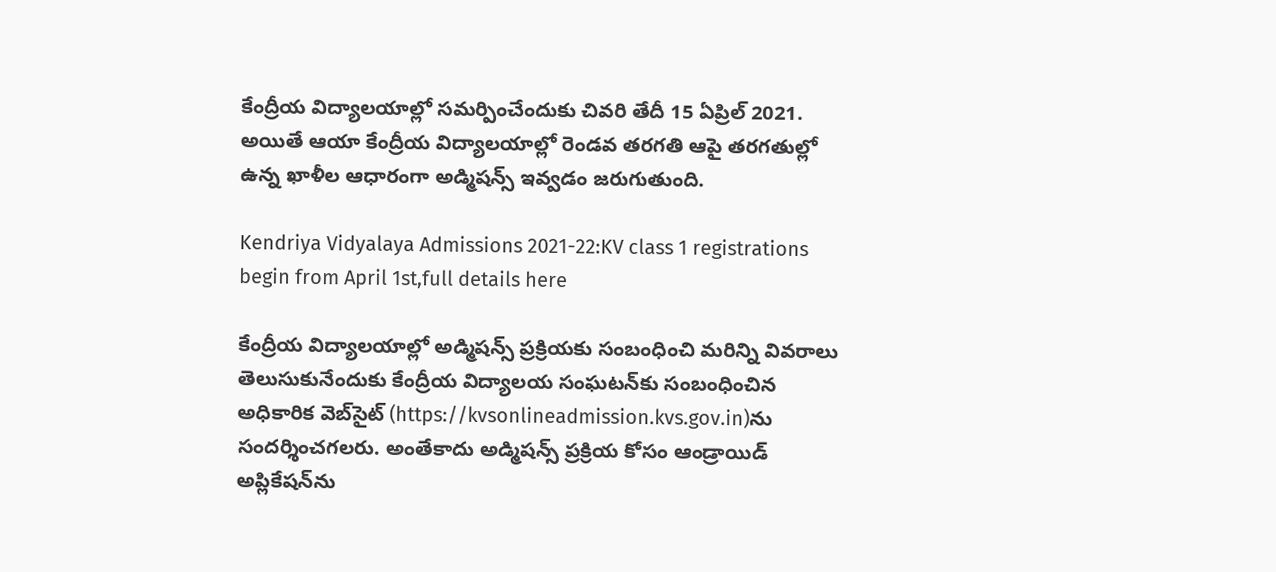కేంద్రీయ విద్యాలయాల్లో సమర్పించేందుకు చివరి తేదీ 15 ఏప్రిల్ 2021. అయితే ఆయా కేంద్రీయ విద్యాలయాల్లో రెండవ తరగతి ఆపై తరగతుల్లో ఉన్న ఖాళీల ఆధారంగా అడ్మిషన్స్ ఇవ్వడం జరుగుతుంది.

Kendriya Vidyalaya Admissions 2021-22:KV class 1 registrations begin from April 1st,full details here

కేంద్రీయ విద్యాలయాల్లో అడ్మిషన్స్ ప్రక్రియకు సంబంధించి మరిన్ని వివరాలు తెలుసుకునేందుకు కేంద్రీయ విద్యాలయ సంఘటన్‌కు సంబంధించిన అధికారిక వెబ్‌సైట్‌ (https://kvsonlineadmission.kvs.gov.in)ను సందర్శించగలరు. అంతేకాదు అడ్మిషన్స్ ప్రక్రియ కోసం ఆండ్రాయిడ్ అప్లికేషన్‌ను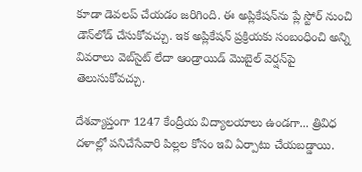కూడా డెవలప్ చేయడం జరిగింది. ఈ అప్లికేషన్‌ను ప్లే స్టోర్ నుంచి డౌన్‌లోడ్ చేసుకోవచ్చు. ఇక అప్లికేషన్ ప్రక్రియకు సంబంధించి అన్ని వివరాలు వెబ్‌సైట్ లేదా ఆండ్రాయిడ్ మొబైల్ వెర్షన్‌పై తెలుసుకోవచ్చు.

దేశవ్యాప్తంగా 1247 కేంద్రీయ విద్యాలయాలు ఉండగా... త్రివిధ దళాల్లో పనిచేసేవారి పిల్లల కోసం ఇవి ఏర్పాటు చేయబడ్డాయి.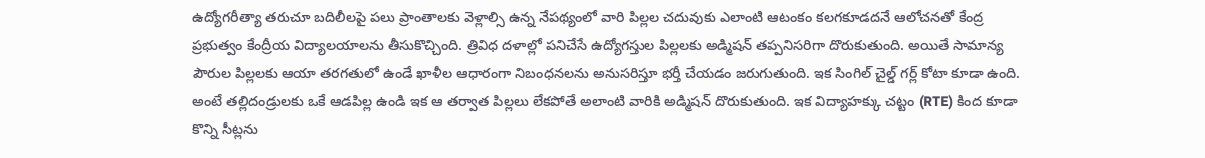ఉద్యోగరీత్యా తరుచూ బదిలీలపై పలు ప్రాంతాలకు వెళ్లాల్సి ఉన్న నేపథ్యంలో వారి పిల్లల చదువుకు ఎలాంటి ఆటంకం కలగకూడదనే ఆలోచనతో కేంద్ర ప్రభుత్వం కేంద్రీయ విద్యాలయాలను తీసుకొచ్చింది. త్రివిధ దళాల్లో పనిచేసే ఉద్యోగస్తుల పిల్లలకు అడ్మిషన్ తప్పనిసరిగా దొరుకుతుంది. అయితే సామాన్య పౌరుల పిల్లలకు ఆయా తరగతులో ఉండే ఖాళీల ఆధారంగా నిబంధనలను అనుసరిస్తూ భర్తీ చేయడం జరుగుతుంది. ఇక సింగిల్ చైల్డ్ గర్ల్ కోటా కూడా ఉంది. అంటే తల్లిదండ్రులకు ఒకే ఆడపిల్ల ఉండి ఇక ఆ తర్వాత పిల్లలు లేకపోతే అలాంటి వారికి అడ్మిషన్ దొరుకుతుంది. ఇక విద్యాహక్కు చట్టం (RTE) కింద కూడా కొన్ని సీట్లను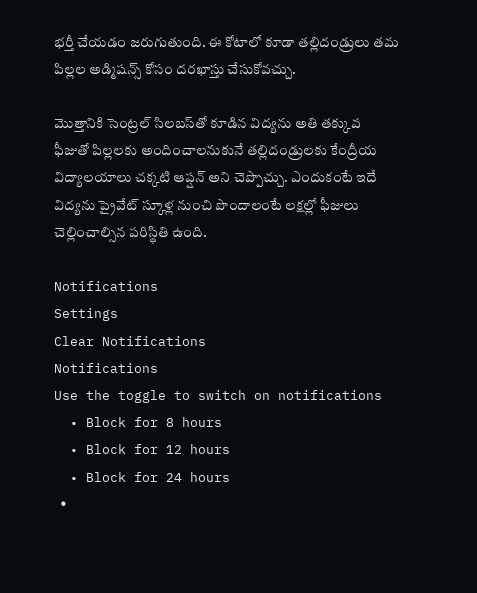భర్తీ చేయడం జరుగుతుంది. ఈ కోటాలో కూడా తల్లిదండ్రులు తమ పిల్లల అడ్మిషన్స్ కోసం దరఖాస్తు చేసుకోవచ్చు.

మొత్తానికి సెంట్రల్ సిలబస్‌తో కూడిన విద్యను అతి తక్కువ ఫీజుతో పిల్లలకు అందించాలనుకునే తల్లిదండ్రులకు కేంద్రీయ విద్యాలయాలు చక్కటి ఆప్షన్ అని చెప్పొచ్చు. ఎందుకంటే ఇదే విద్యను ప్రైవేట్ స్కూళ్ల నుంచి పొందాలంటే లక్షల్లో ఫీజులు చెల్లించాల్సిన పరిస్థితి ఉంది.

Notifications
Settings
Clear Notifications
Notifications
Use the toggle to switch on notifications
  • Block for 8 hours
  • Block for 12 hours
  • Block for 24 hours
  •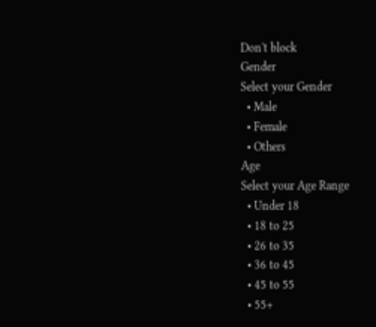Don't block
Gender
Select your Gender
  • Male
  • Female
  • Others
Age
Select your Age Range
  • Under 18
  • 18 to 25
  • 26 to 35
  • 36 to 45
  • 45 to 55
  • 55+